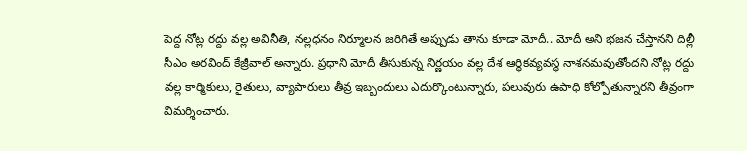పెద్ద నోట్ల రద్దు వల్ల అవినీతి, నల్లధనం నిర్మూలన జరిగితే అప్పుడు తాను కూడా మోదీ.. మోదీ అని భజన చేస్తానని దిల్లీ సీఎం అరవింద్ కేజ్రీవాల్ అన్నారు. ప్రధాని మోదీ తీసుకున్న నిర్ణయం వల్ల దేశ ఆర్థికవ్యవస్థ నాశనమవుతోందని నోట్ల రద్దు వల్ల కార్మికులు, రైతులు, వ్యాపారులు తీవ్ర ఇబ్బందులు ఎదుర్కొంటున్నారు, పలువురు ఉపాధి కోల్పోతున్నారని తీవ్రంగా విమర్శించారు.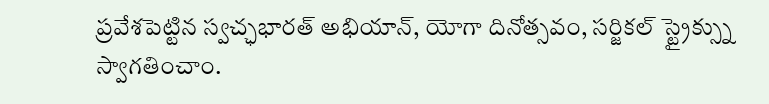ప్రవేశపెట్టిన స్వచ్ఛభారత్ అభియాన్, యోగా దినోత్సవం, సర్జికల్ స్ట్రైక్స్ను స్వాగతించాం.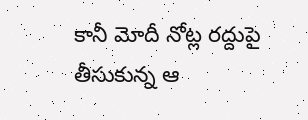కానీ మోదీ నోట్ల రద్దుపై తీసుకున్న ఆ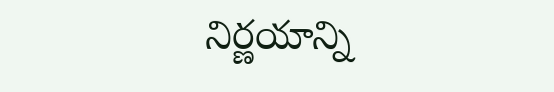నిర్ణయాన్ని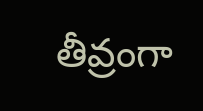తీవ్రంగా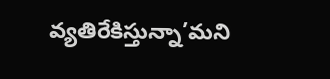వ్యతిరేకిస్తున్నా’మని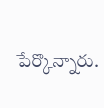పేర్కొన్నారు.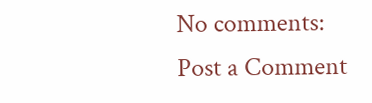No comments:
Post a Comment